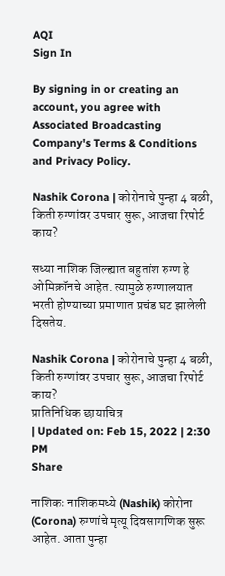AQI
Sign In

By signing in or creating an account, you agree with Associated Broadcasting Company's Terms & Conditions and Privacy Policy.

Nashik Corona | कोरोनाचे पुन्हा 4 बळी, किती रुग्णांवर उपचार सुरू, आजचा रिपोर्ट काय?

सध्या नाशिक जिल्ह्यात बहुतांश रुग्ण हे ओमिक्रॉनचे आहेत. त्यामुळे रुग्णालयात भरती होण्याच्या प्रमाणात प्रचंड घट झालेली दिसतेय.

Nashik Corona | कोरोनाचे पुन्हा 4 बळी, किती रुग्णांवर उपचार सुरू, आजचा रिपोर्ट काय?
प्रातिनिधिक छायाचित्र
| Updated on: Feb 15, 2022 | 2:30 PM
Share

नाशिकः नाशिकमध्ये (Nashik) कोरोना (Corona) रुग्णांचे मृत्यू दिवसागणिक सुरू आहेत. आता पुन्हा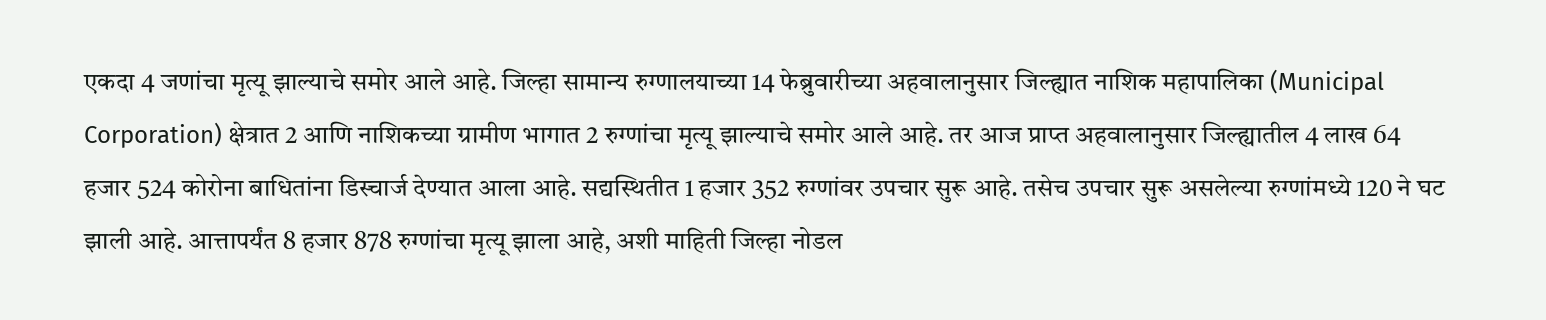एकदा 4 जणांचा मृत्यू झाल्याचे समोर आले आहे. जिल्हा सामान्य रुग्णालयाच्या 14 फेब्रुवारीच्या अहवालानुसार जिल्ह्यात नाशिक महापालिका (Municipal Corporation) क्षेत्रात 2 आणि नाशिकच्या ग्रामीण भागात 2 रुग्णांचा मृत्यू झाल्याचे समोर आले आहे. तर आज प्राप्त अहवालानुसार जिल्ह्यातील 4 लाख 64 हजार 524 कोरोना बाधितांना डिस्चार्ज देण्यात आला आहे. सद्यस्थितीत 1 हजार 352 रुग्णांवर उपचार सुरू आहे. तसेच उपचार सुरू असलेल्या रुग्णांमध्ये 120 ने घट झाली आहे. आत्तापर्यंत 8 हजार 878 रुग्णांचा मृत्यू झाला आहे, अशी माहिती जिल्हा नोडल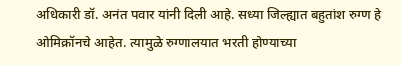अधिकारी डॉ. अनंत पवार यांनी दिली आहे. सध्या जिल्ह्यात बहुतांश रुग्ण हे ओमिक्रॉनचे आहेत. त्यामुळे रुग्णालयात भरती होण्याच्या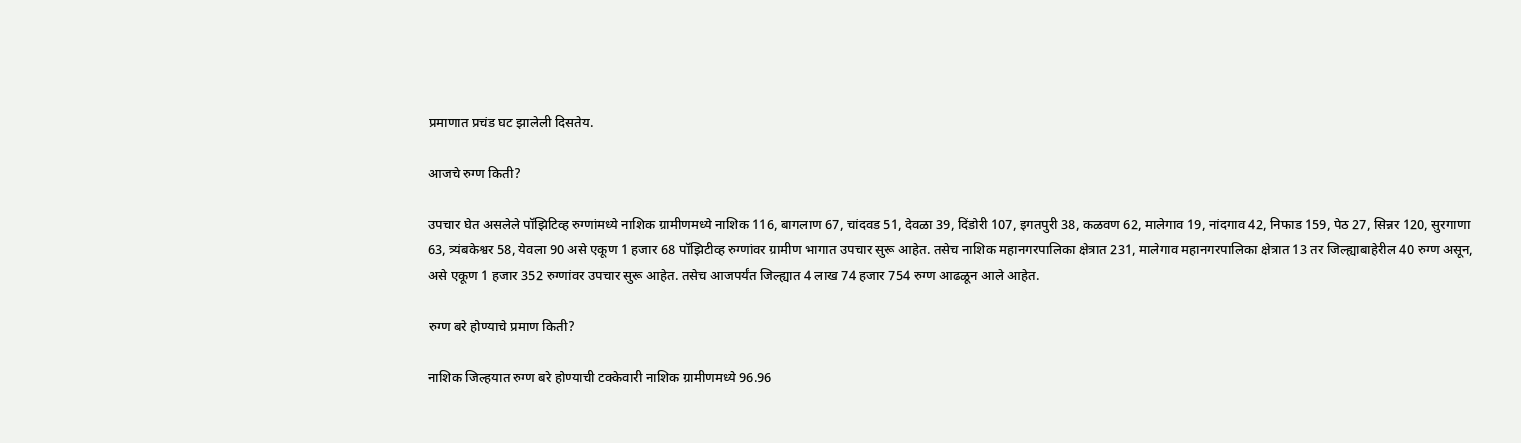प्रमाणात प्रचंड घट झालेली दिसतेय.

आजचे रुग्ण किती?

उपचार घेत असलेले पॉझिटिव्ह रुग्णांमध्ये नाशिक ग्रामीणमध्ये नाशिक 116, बागलाण 67, चांदवड 51, देवळा 39, दिंडोरी 107, इगतपुरी 38, कळवण 62, मालेगाव 19, नांदगाव 42, निफाड 159, पेठ 27, सिन्नर 120, सुरगाणा 63, त्र्यंबकेश्वर 58, येवला 90 असे एकूण 1 हजार 68 पॉझिटीव्ह रुग्णांवर ग्रामीण भागात उपचार सुरू आहेत. तसेच नाशिक महानगरपालिका क्षेत्रात 231, मालेगाव महानगरपालिका क्षेत्रात 13 तर जिल्ह्याबाहेरील 40 रुग्ण असून, असे एकूण 1 हजार 352 रुग्णांवर उपचार सुरू आहेत. तसेच आजपर्यंत जिल्ह्यात 4 लाख 74 हजार 754 रुग्ण आढळून आले आहेत.

रुग्ण बरे होण्याचे प्रमाण किती?

नाशिक जिल्हयात रुग्ण बरे होण्याची टक्केवारी नाशिक ग्रामीणमध्ये 96.96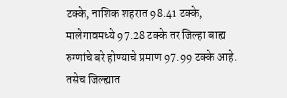टक्के, नाशिक शहरात 98.41 टक्के, मालेगावमध्ये 97.28 टक्के तर जिल्हा बाह्य रुग्णांचे बरे होण्याचे प्रमाण 97.99 टक्के आहे. तसेच जिल्ह्यात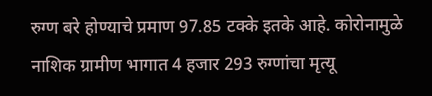रुग्ण बरे होण्याचे प्रमाण 97.85 टक्के इतके आहे. कोरोनामुळे नाशिक ग्रामीण भागात 4 हजार 293 रुग्णांचा मृत्यू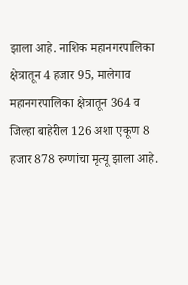झाला आहे. नाशिक महानगरपालिका क्षेत्रातून 4 हजार 95, मालेगाव महानगरपालिका क्षेत्रातून 364 व जिल्हा बाहेरील 126 अशा एकूण 8 हजार 878 रुग्णांचा मृत्यू झाला आहे.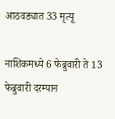आठवड्यात 33 मृत्यू

नाशिकमध्ये 6 फेब्रुवारी ते 13 फेब्रुवारी दरम्यान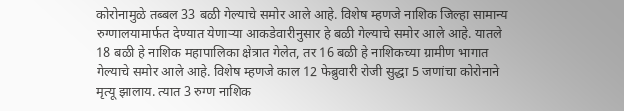कोरोनामुळे तब्बल 33 बळी गेल्याचे समोर आले आहे. विशेष म्हणजे नाशिक जिल्हा सामान्य रुग्णालयामार्फत देण्यात येणाऱ्या आकडेवारीनुसार हे बळी गेल्याचे समोर आले आहे. यातले 18 बळी हे नाशिक महापालिका क्षेत्रात गेलेत, तर 16 बळी हे नाशिकच्या ग्रामीण भागात गेल्याचे समोर आले आहे. विशेष म्हणजे काल 12 फेब्रुवारी रोजी सुद्धा 5 जणांचा कोरोनाने मृत्यू झालाय. त्यात 3 रुग्ण नाशिक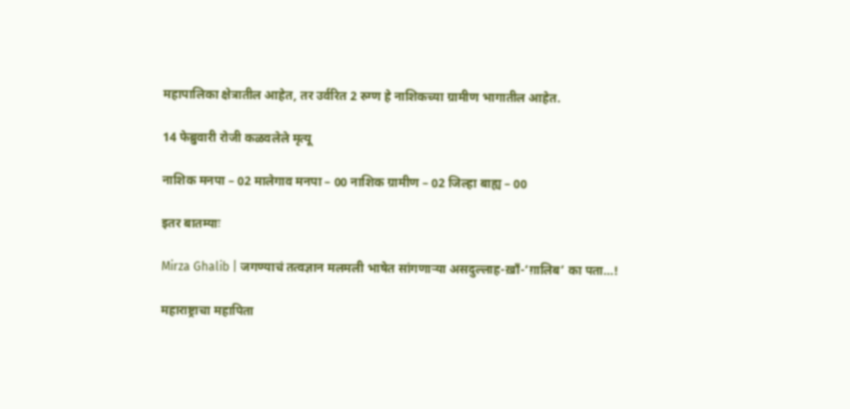महापालिका क्षेत्रातील आहेत, तर उर्वरित 2 रुग्ण हे नाशिकच्या ग्रामीण भागातील आहेत.

14 फेब्रुवारी रोजी कळवलेले मृत्यू

नाशिक मनपा – 02 मालेगाव मनपा – 00 नाशिक ग्रामीण – 02 जिल्हा बाह्य – 00

इतर बातम्याः

Mirza Ghalib | जगण्याचं तत्वज्ञान मलमली भाषेत सांगणाऱ्या असदुल्लाह-ख़ाँ-‘ग़ालिब’ का पता…!

महाराष्ट्राचा महापिता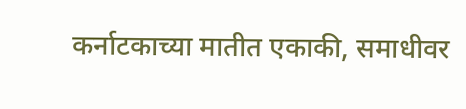कर्नाटकाच्या मातीत एकाकी, समाधीवर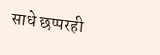साधे छप्परही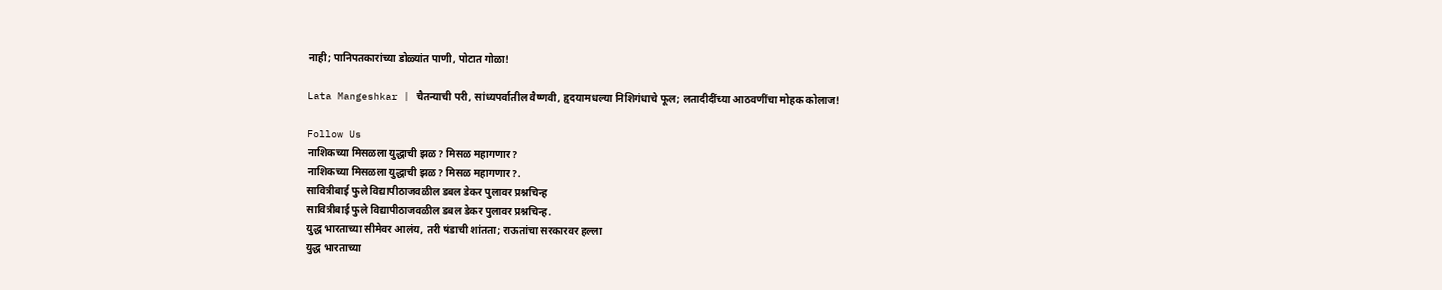नाही; पानिपतकारांच्या डोळ्यांत पाणी, पोटात गोळा!

Lata Mangeshkar | चैतन्याची परी, सांध्यपर्वातील वैष्णवी, हृदयामधल्या निशिगंधाचे फूल; लतादीदींच्या आठवणींचा मोहक कोलाज!

Follow Us
नाशिकच्या मिसळला युद्धाची झळ? मिसळ महागणार?
नाशिकच्या मिसळला युद्धाची झळ? मिसळ महागणार?.
सावित्रीबाई फुले विद्यापीठाजवळील डबल डेकर पुलावर प्रश्नचिन्ह
सावित्रीबाई फुले विद्यापीठाजवळील डबल डेकर पुलावर प्रश्नचिन्ह.
युद्ध भारताच्या सीमेवर आलंय, तरी षंडाची शांतता; राऊतांचा सरकारवर हल्ला
युद्ध भारताच्या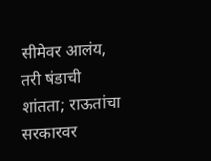सीमेवर आलंय, तरी षंडाची शांतता; राऊतांचा सरकारवर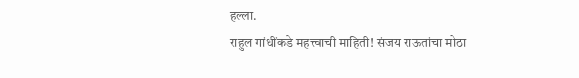हल्ला.
राहुल गांधींकडे महत्त्वाची माहिती! संजय राऊतांचा मोठा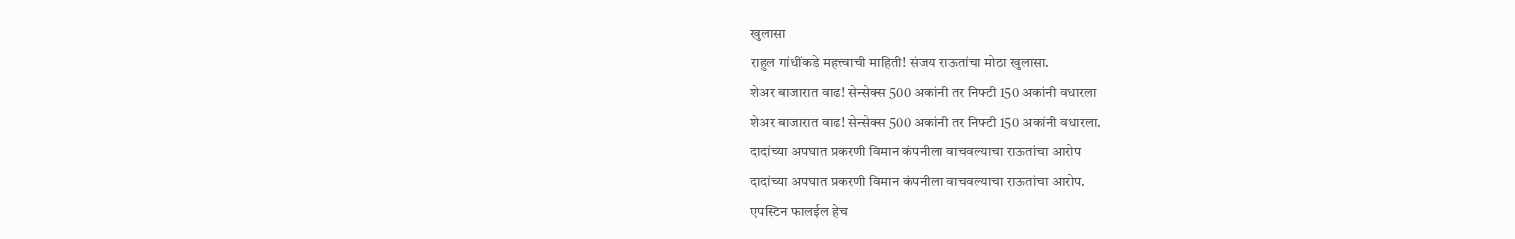खुलासा
राहुल गांधींकडे महत्त्वाची माहिती! संजय राऊतांचा मोठा खुलासा.
शेअर बाजारात वाढ! सेन्सेक्स 500 अकांनी तर निफ्टी 150 अकांनी वधारला
शेअर बाजारात वाढ! सेन्सेक्स 500 अकांनी तर निफ्टी 150 अकांनी वधारला.
दादांच्या अपघात प्रकरणी विमान कंपनीला वाचवल्याचा राऊतांचा आरोप
दादांच्या अपघात प्रकरणी विमान कंपनीला वाचवल्याचा राऊतांचा आरोप.
एपस्टिन फालईल हेच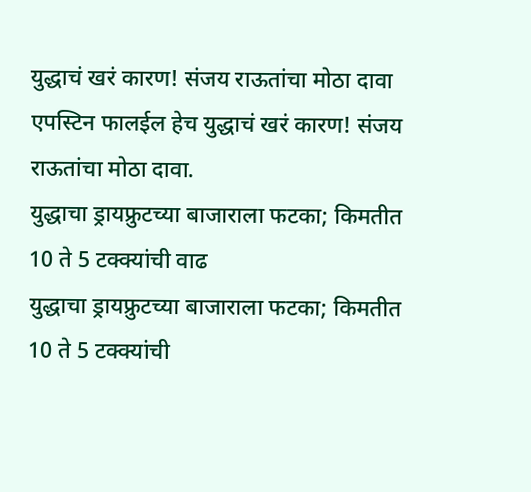युद्धाचं खरं कारण! संजय राऊतांचा मोठा दावा
एपस्टिन फालईल हेच युद्धाचं खरं कारण! संजय राऊतांचा मोठा दावा.
युद्धाचा ड्रायफ्रुटच्या बाजाराला फटका; किमतीत 10 ते 5 टक्क्यांची वाढ
युद्धाचा ड्रायफ्रुटच्या बाजाराला फटका; किमतीत 10 ते 5 टक्क्यांची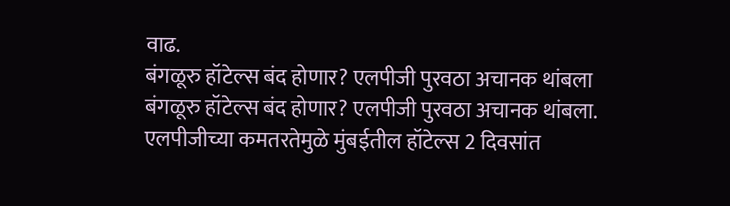वाढ.
बंगळूरु हॉटेल्स बंद होणार? एलपीजी पुरवठा अचानक थांबला
बंगळूरु हॉटेल्स बंद होणार? एलपीजी पुरवठा अचानक थांबला.
एलपीजीच्या कमतरतेमुळे मुंबईतील हॉटेल्स 2 दिवसांत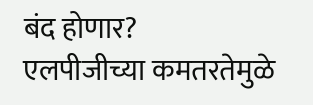बंद होणार?
एलपीजीच्या कमतरतेमुळे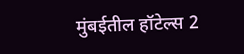मुंबईतील हॉटेल्स 2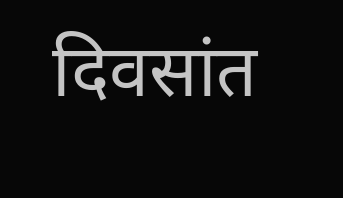दिवसांत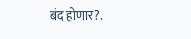बंद होणार?.